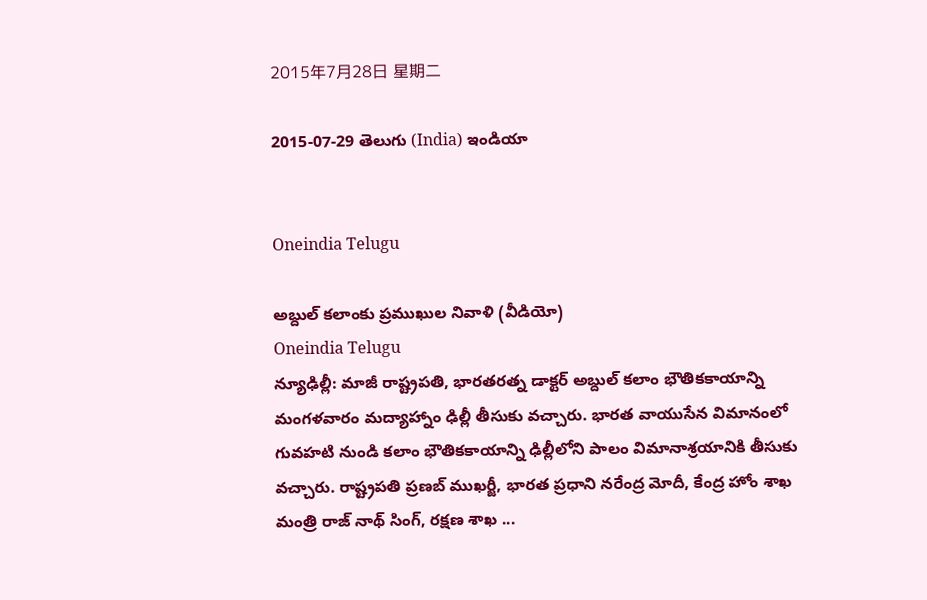2015年7月28日 星期二

2015-07-29 తెలుగు (India) ఇండియా


Oneindia Telugu

అబ్దుల్ కలాంకు ప్రముఖుల నివాళి (వీడియో)
Oneindia Telugu
న్యూఢిల్లీ: మాజీ రాష్ట్రపతి, భారతరత్న డాక్టర్ అబ్దుల్ కలాం భౌతికకాయాన్ని మంగళవారం మద్యాహ్నాం ఢిల్లీ తీసుకు వచ్చారు. భారత వాయుసేన విమానంలో గువహటి నుండి కలాం భౌతికకాయాన్ని ఢిల్లీలోని పాలం విమానాశ్రయానికి తీసుకు వచ్చారు. రాష్ట్రపతి ప్రణబ్ ముఖర్జీ, భారత ప్రధాని నరేంద్ర మోదీ, కేంద్ర హోం శాఖ మంత్రి రాజ్ నాథ్ సింగ్, రక్షణ శాఖ ...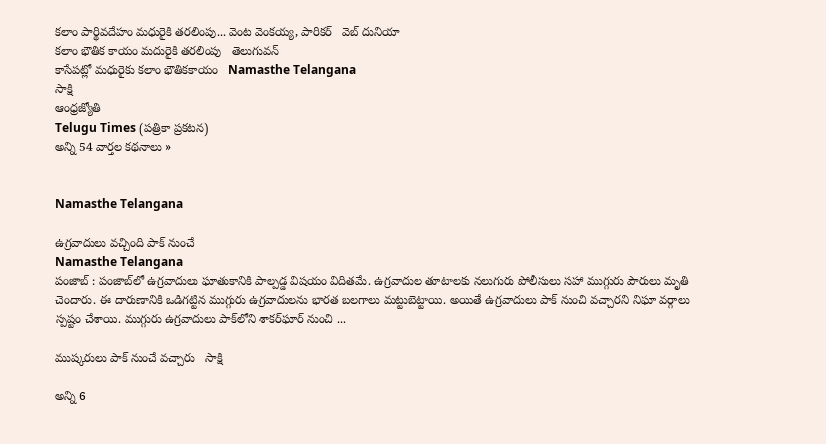కలాం పార్థివదేహం మధురైకి తరలింపు... వెంట వెంకయ్య, పారికర్   వెబ్ దునియా
కలాం భౌతిక కాయం మదురైకి తరలింపు   తెలుగువన్
కాసేపట్లో మధురైకు కలాం భౌతికకాయం   Namasthe Telangana
సాక్షి
ఆంధ్రజ్యోతి
Telugu Times (పత్రికా ప్రకటన)
అన్ని 54 వార్తల కథనాలు »


Namasthe Telangana

ఉగ్రవాదులు వచ్చింది పాక్ నుంచే
Namasthe Telangana
పంజాబ్ : పంజాబ్‌లో ఉగ్రవాదులు ఘాతుకానికి పాల్పడ్డ విషయం విదితమే. ఉగ్రవాదుల తూటాలకు నలుగురు పోలీసులు సహా ముగ్గురు పౌరులు మృతి చెందారు. ఈ దారుణానికి ఒడిగట్టిన ముగ్గురు ఉగ్రవాదులను భారత బలగాలు మట్టుబెట్టాయి. అయితే ఉగ్రవాదులు పాక్ నుంచి వచ్చారని నిఘా వర్గాలు స్పష్టం చేశాయి. ముగ్గురు ఉగ్రవాదులు పాక్‌లోని శాకర్‌ఘార్ నుంచి ...

ముష్కరులు పాక్ నుంచే వచ్చారు   సాక్షి

అన్ని 6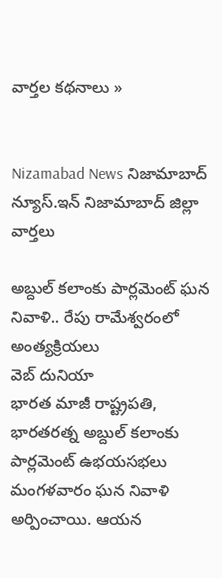వార్తల కథనాలు »


Nizamabad News నిజామాబాద్ న్యూస్.ఇన్ నిజామాబాద్ జిల్లా వార్తలు

అబ్దుల్ కలాంకు పార్లమెంట్ ఘన నివాళి.. రేపు రామేశ్వరంలో అంత్యక్రియలు
వెబ్ దునియా
భారత మాజీ రాష్ట్రపతి, భారతరత్న అబ్దుల్ కలాంకు పార్లమెంట్ ఉభయసభలు మంగళవారం ఘన నివాళి అర్పించాయి. ఆయన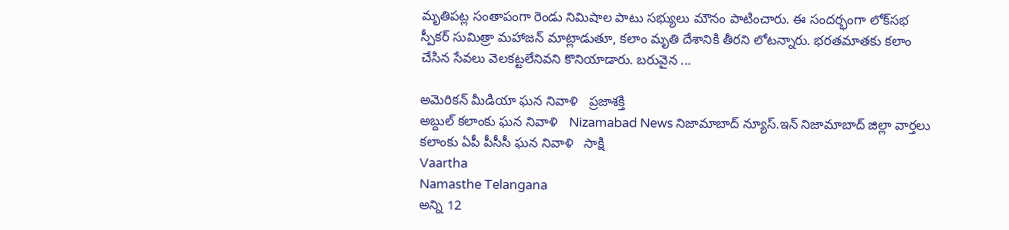మృతిపట్ల సంతాపంగా రెండు నిమిషాల పాటు సభ్యులు మౌనం పాటించారు. ఈ సందర్భంగా లోక్‌సభ స్పీకర్ సుమిత్రా మహాజన్ మాట్లాడుతూ, కలాం మృతి దేశానికి తీరని లోటన్నారు. భరతమాతకు కలాం చేసిన సేవలు వెలకట్టలేనివని కొనియాడారు. బరువైన ...

అమెరికన్‌ మీడియా ఘన నివాళి   ప్రజాశక్తి
అబ్దుల్‌ కలాంకు ఘన నివాళి   Nizamabad News నిజామాబాద్ న్యూస్.ఇన్ నిజామాబాద్ జిల్లా వార్తలు
కలాంకు ఏపీ పీసీసీ ఘన నివాళి   సాక్షి
Vaartha
Namasthe Telangana
అన్ని 12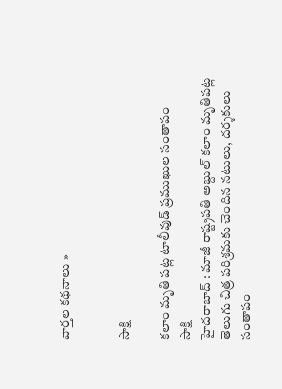వార్తల కథనాలు »


సాక్షి

కలాం మృతి పట్ల టాలీవుడ్ ప్రముఖుల సంతాపం
సాక్షి
హైదరాబాద్ : మాజీ రాష్ట్రపతి అబ్దుల్ కలాం మృతిపట్ల తెలుగు చిత్ర పరిశ్రమకు చెందిన నటులు, దర్శకులు సంతాపం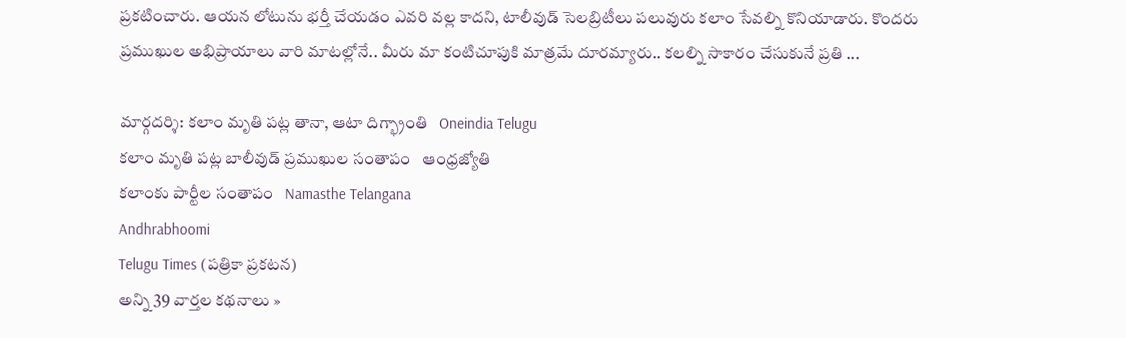ప్రకటించారు. ఆయన లోటును భర్తీ చేయడం ఎవరి వల్ల కాదని, టాలీవుడ్ సెలబ్రిటీలు పలువురు కలాం సేవల్ని కొనియాడారు. కొందరు ప్రముఖుల అభిప్రాయాలు వారి మాటల్లోనే.. మీరు మా కంటిచూపుకి మాత్రమే దూరమ్యారు.. కలల్ని సాకారం చేసుకునే ప్రతి ...

మార్గదర్శి: కలాం మృతి పట్ల తానా, ఆటా దిగ్భ్రాంతి   Oneindia Telugu
కలాం మృతి పట్ల బాలీవుడ్ ప్రముఖుల సంతాపం   ఆంధ్రజ్యోతి
కలాంకు పార్టీల సంతాపం   Namasthe Telangana
Andhrabhoomi
Telugu Times (పత్రికా ప్రకటన)
అన్ని 39 వార్తల కథనాలు »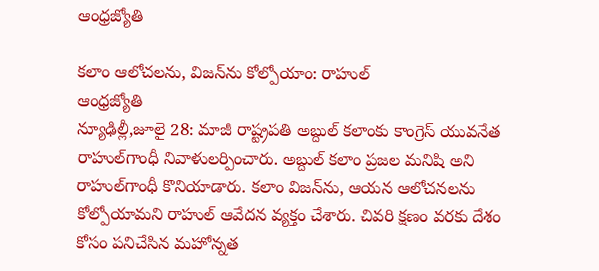ఆంధ్రజ్యోతి

కలాం ఆలోచలను, విజన్‌ను కోల్పోయాం: రాహుల్
ఆంధ్రజ్యోతి
న్యూఢిల్లీ,జూలై 28: మాజీ రాష్ట్రపతి అబ్దుల్‌ కలాంకు కాంగ్రెస్ యువనేత రాహుల్‌గాంధీ నివాళులర్పించారు. అబ్దుల్ కలాం ప్రజల మనిషి అని రాహుల్‌గాంధీ కొనియాడారు. కలాం విజన్‌ను, ఆయన ఆలోచనలను కోల్పోయామని రాహుల్ ఆవేదన వ్యక్తం చేశారు. చివరి క్షణం వరకు దేశం కోసం పనిచేసిన మహోన్నత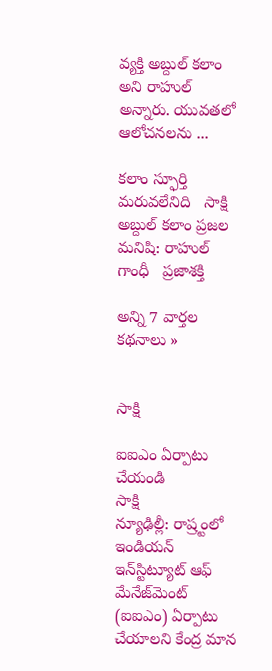వ్యక్తి అబ్దుల్‌ కలాం అని రాహుల్ అన్నారు. యువతలో ఆలోచనలను ...

కలాం స్ఫూర్తి మరువలేనిది   సాక్షి
అబ్దుల్ కలాం ప్రజల మనిషి: రాహుల్ గాంధీ   ప్రజాశక్తి

అన్ని 7 వార్తల కథనాలు »


సాక్షి

ఐఐఎం ఏర్పాటు చేయండి
సాక్షి
న్యూఢిల్లీ: రాష్ర్టంలో ఇండియన్ ఇన్‌స్టిట్యూట్ ఆఫ్ మేనేజ్‌మెంట్ (ఐఐఎం) ఏర్పాటు చేయాలని కేంద్ర మాన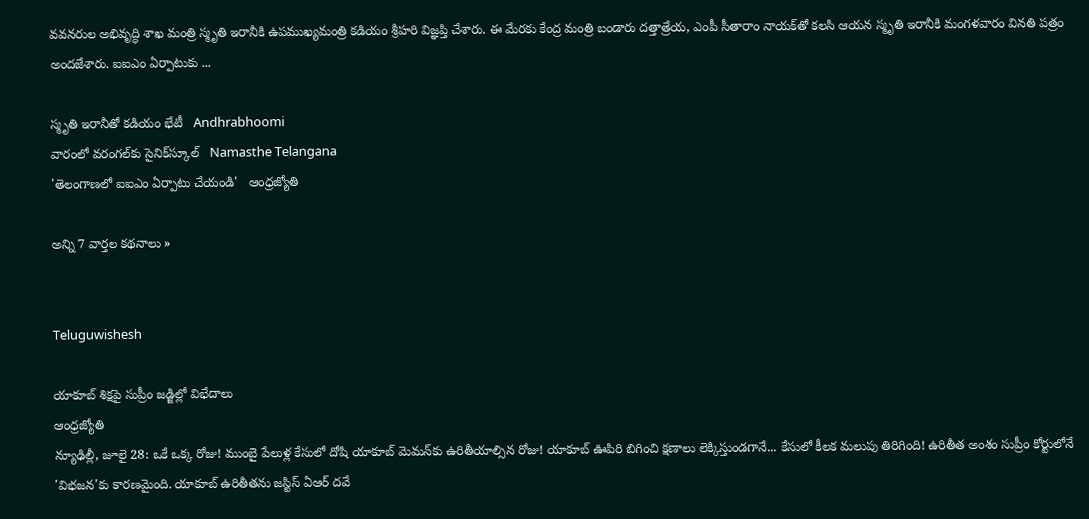వవనరుల అభివృద్ధి శాఖ మంత్రి స్మృతి ఇరానీకి ఉపముఖ్యమంత్రి కడియం శ్రీహరి విజ్ఞప్తి చేశారు. ఈ మేరకు కేంద్ర మంత్రి బండారు దత్తాత్రేయ, ఎంపీ సీతారాం నాయక్‌తో కలసి ఆయన స్మృతి ఇరానీకి మంగళవారం వినతి పత్రం అందజేశారు. ఐఐఎం ఏర్పాటుకు ...

స్మృతి ఇరానీతో కడియం భేటీ   Andhrabhoomi
వారంలో వరంగల్‌కు సైనిక్‌స్కూల్   Namasthe Telangana
'తెలంగాణలో ఐఐఎం ఏర్పాటు చేయండి'   ఆంధ్రజ్యోతి

అన్ని 7 వార్తల కథనాలు »


Teluguwishesh

యాకూబ్ శిక్షపై సుప్రీం జడ్జిల్లో విభేదాలు
ఆంధ్రజ్యోతి
న్యూఢిల్లీ, జూలై 28: ఒకే ఒక్క రోజు! ముంబై పేలుళ్ల కేసులో దోషి యాకూబ్‌ మెమన్‌కు ఉరితీయాల్సిన రోజు! యాకూబ్‌ ఊపిరి బిగించి క్షణాలు లెక్కిస్తుండగానే... కేసులో కీలక మలుపు తిరిగింది! ఉరితీత అంశం సుప్రీం కోర్టులోనే 'విభజన'కు కారణమైంది. యాకూబ్‌ ఉరితీతను జస్టిస్‌ ఏఆర్‌ దవే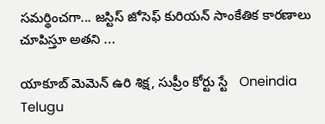సమర్థించగా... జస్టిస్‌ జోసెఫ్‌ కురియన్‌ సాంకేతిక కారణాలు చూపిస్తూ అతని ...

యాకూబ్ మెమెన్ ఉరి శిక్ష, సుప్రీం కోర్టు స్టే   Oneindia Telugu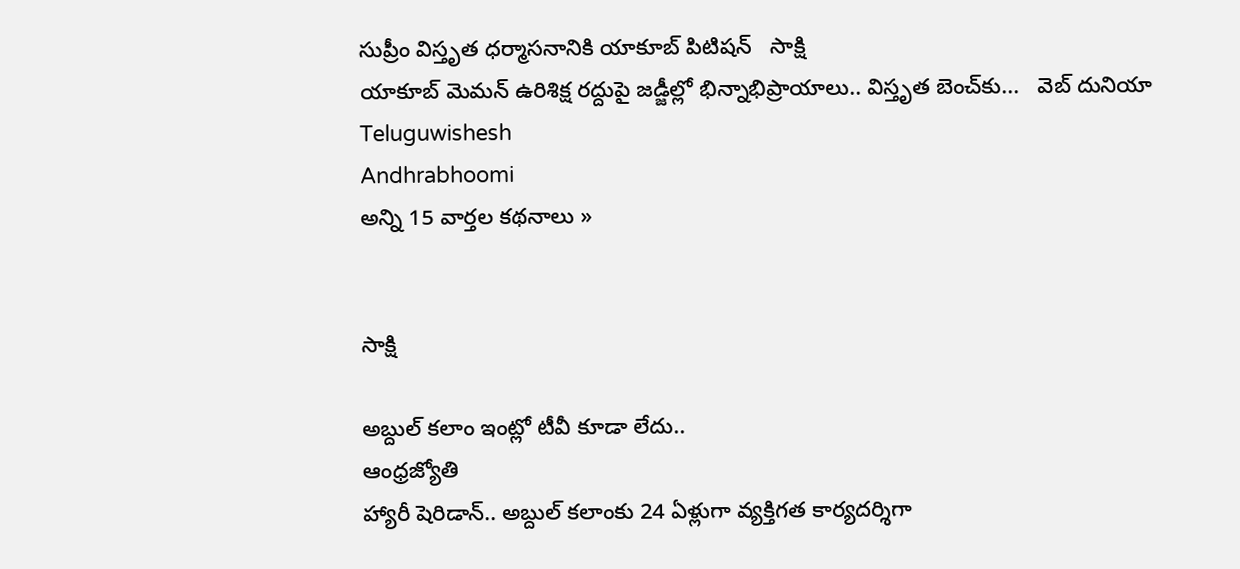సుప్రీం విస్తృత ధర్మాసనానికి యాకూబ్ పిటిషన్   సాక్షి
యాకూబ్ మెమన్‌ ఉరిశిక్ష రద్దుపై జడ్జీల్లో భిన్నాభిప్రాయాలు.. విస్తృత బెంచ్‌కు...   వెబ్ దునియా
Teluguwishesh
Andhrabhoomi
అన్ని 15 వార్తల కథనాలు »


సాక్షి

అబ్దుల్ కలాం ఇంట్లో టీవీ కూడా లేదు..
ఆంధ్రజ్యోతి
హ్యారీ షెరిడాన్‌.. అబ్దుల్‌ కలాంకు 24 ఏళ్లుగా వ్యక్తిగత కార్యదర్శిగా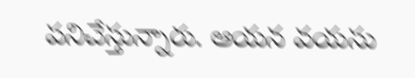పనిచేస్తున్నారు. ఆయన వయసు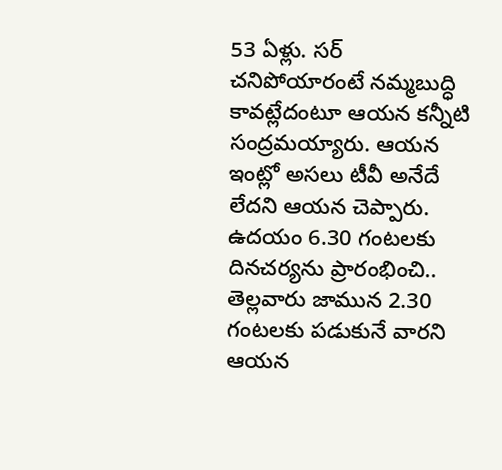53 ఏళ్లు. సర్‌ చనిపోయారంటే నమ్మబుద్ధి కావట్లేదంటూ ఆయన కన్నీటి సంద్రమయ్యారు. ఆయన ఇంట్లో అసలు టీవీ అనేదే లేదని ఆయన చెప్పారు. ఉదయం 6.30 గంటలకు దినచర్యను ప్రారంభించి.. తెల్లవారు జామున 2.30 గంటలకు పడుకునే వారని ఆయన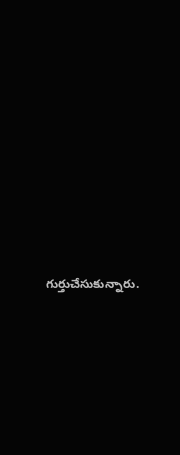గుర్తుచేసుకున్నారు.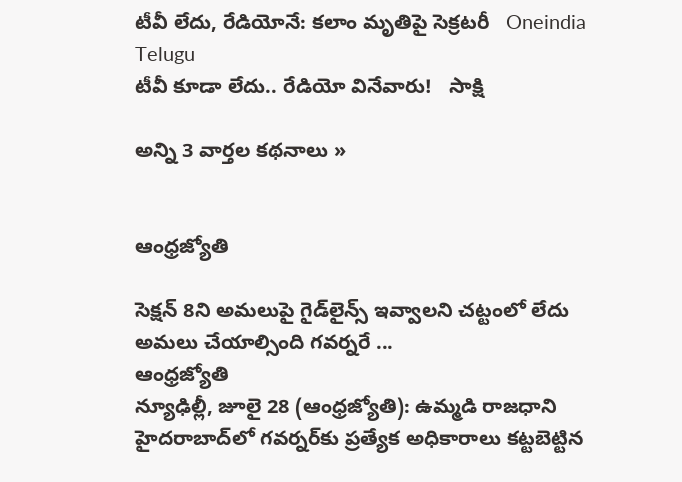టీవీ లేదు, రేడియోనే: కలాం మృతిపై సెక్రటరీ   Oneindia Telugu
టీవీ కూడా లేదు.. రేడియో వినేవారు!   సాక్షి

అన్ని 3 వార్తల కథనాలు »


ఆంధ్రజ్యోతి

సెక్షన్‌ 8ని అమలుపై గైడ్‌లైన్స్ ఇవ్వాలని చట్టంలో లేదు అమలు చేయాల్సింది గవర్నరే ...
ఆంధ్రజ్యోతి
న్యూఢిల్లీ, జూలై 28 (ఆంధ్రజ్యోతి): ఉమ్మడి రాజధాని హైదరాబాద్‌లో గవర్నర్‌కు ప్రత్యేక అధికారాలు కట్టబెట్టిన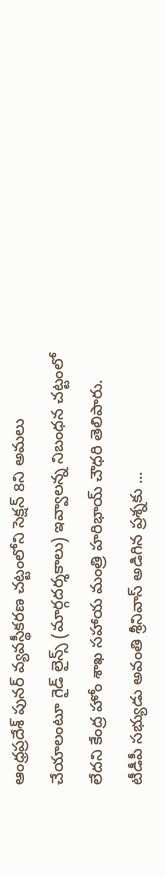ఆంధ్రప్రదేశ్‌ పునర్‌ వ్యవస్థీకరణ చట్టంలోని సెక్షన్‌ 8ని అమలు చేయాలంటూ గైడ్‌ లైన్స్‌ (మార్గదర్శకాలు) ఇవ్వాలన్న నిబంధన చట్టంలో లేదని కేంద్ర హోం శాఖ సహాయ మంత్రి హరిభాయ్‌ చౌధరి తెలిపారు. టీడీపీ సభ్యుడు అవంతి శ్రీనివాస్‌ అడిగిన ప్రశ్నకు ...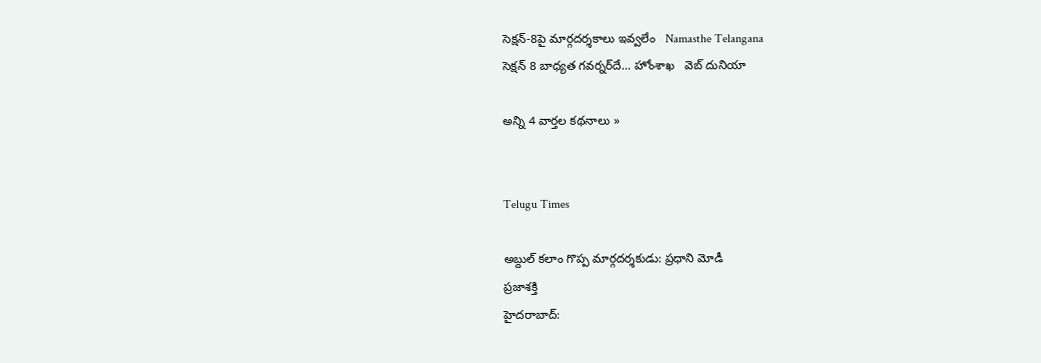సెక్షన్-8పై మార్గదర్శకాలు ఇవ్వలేం   Namasthe Telangana
సెక్షన్ 8 బాధ్యత గవర్నర్‌దే... హోంశాఖ   వెబ్ దునియా

అన్ని 4 వార్తల కథనాలు »


Telugu Times

అబ్దుల్‌ కలాం గొప్ప మార్గదర్శకుడు: ప్రధాని మోడీ
ప్రజాశక్తి
హైదరాబాద్: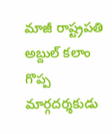మాజీ రాష్ట్రపతి అబ్దుల్‌ కలాం గొప్ప మార్గదర్శకుడు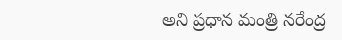అని ప్రధాన మంత్రి నరేంద్ర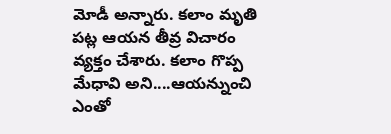మోడీ అన్నారు. కలాం మృతి పట్ల ఆయ‌న‌ తీవ్ర విచారం వ్యక్తం చేశారు. కలాం గొప్ప మేధావి అని....ఆయన్నుంచి ఎంతో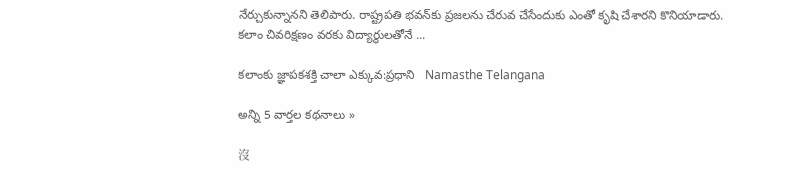నేర్చుకున్నానని తెలిపారు. రాష్ట్రపతి భవన్‌కు ప్రజలను చేరువ చేసేందుకు ఎంతో కృషి చేశారని కొనియాడారు. కలాం చివరిక్షణం వరకు విద్యార్థులతోనే ...

కలాంకు జ్ఞాపకశక్తి చాలా ఎక్కువ:ప్రధాని   Namasthe Telangana

అన్ని 5 వార్తల కథనాలు »

沒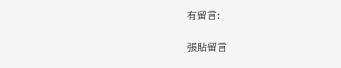有留言:

張貼留言